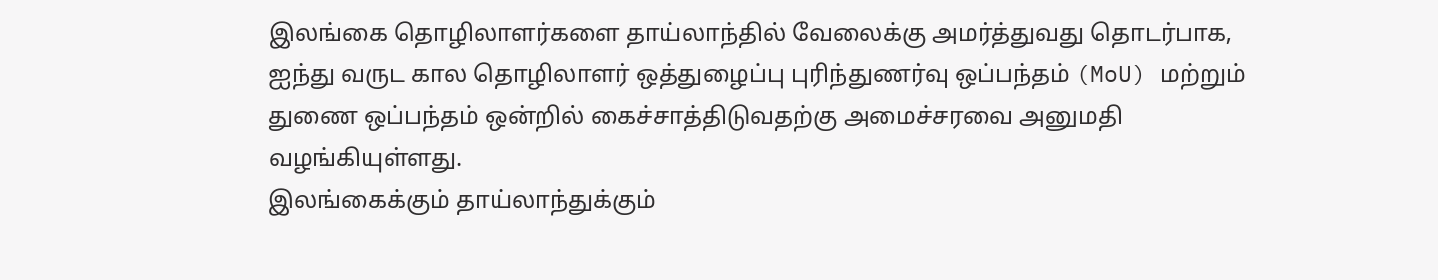இலங்கை தொழிலாளர்களை தாய்லாந்தில் வேலைக்கு அமர்த்துவது தொடர்பாக, ஐந்து வருட கால தொழிலாளர் ஒத்துழைப்பு புரிந்துணர்வு ஒப்பந்தம் (MoU) மற்றும் துணை ஒப்பந்தம் ஒன்றில் கைச்சாத்திடுவதற்கு அமைச்சரவை அனுமதி வழங்கியுள்ளது.
இலங்கைக்கும் தாய்லாந்துக்கும்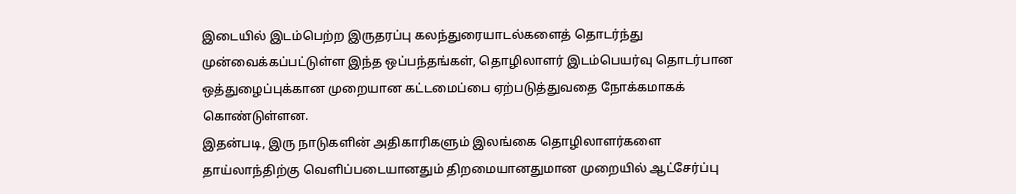இடையில் இடம்பெற்ற இருதரப்பு கலந்துரையாடல்களைத் தொடர்ந்து முன்வைக்கப்பட்டுள்ள இந்த ஒப்பந்தங்கள், தொழிலாளர் இடம்பெயர்வு தொடர்பான ஒத்துழைப்புக்கான முறையான கட்டமைப்பை ஏற்படுத்துவதை நோக்கமாகக் கொண்டுள்ளன.
இதன்படி, இரு நாடுகளின் அதிகாரிகளும் இலங்கை தொழிலாளர்களை தாய்லாந்திற்கு வெளிப்படையானதும் திறமையானதுமான முறையில் ஆட்சேர்ப்பு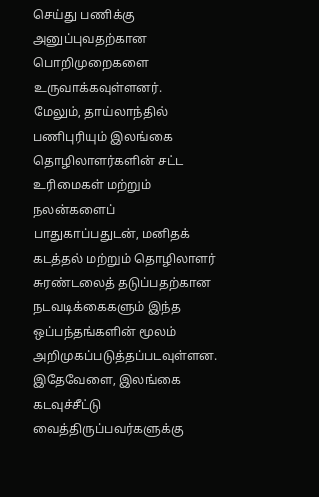செய்து பணிக்கு அனுப்புவதற்கான பொறிமுறைகளை உருவாக்கவுள்ளனர்.
மேலும், தாய்லாந்தில் பணிபுரியும் இலங்கை தொழிலாளர்களின் சட்ட உரிமைகள் மற்றும் நலன்களைப் பாதுகாப்பதுடன், மனிதக் கடத்தல் மற்றும் தொழிலாளர் சுரண்டலைத் தடுப்பதற்கான நடவடிக்கைகளும் இந்த ஒப்பந்தங்களின் மூலம் அறிமுகப்படுத்தப்படவுள்ளன.
இதேவேளை, இலங்கை கடவுச்சீட்டு வைத்திருப்பவர்களுக்கு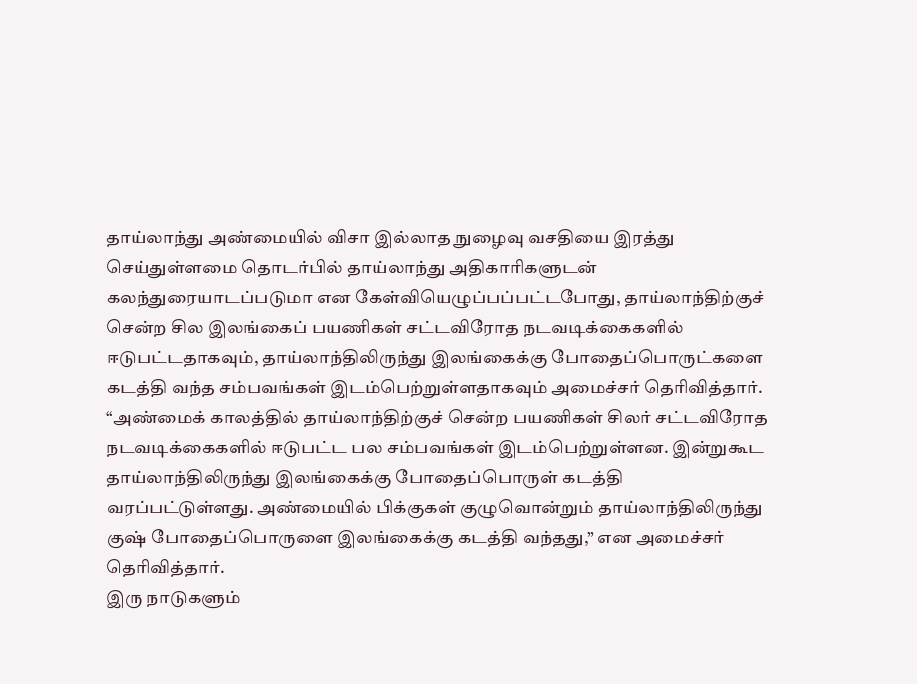தாய்லாந்து அண்மையில் விசா இல்லாத நுழைவு வசதியை இரத்து செய்துள்ளமை தொடர்பில் தாய்லாந்து அதிகாரிகளுடன் கலந்துரையாடப்படுமா என கேள்வியெழுப்பப்பட்டபோது, தாய்லாந்திற்குச் சென்ற சில இலங்கைப் பயணிகள் சட்டவிரோத நடவடிக்கைகளில் ஈடுபட்டதாகவும், தாய்லாந்திலிருந்து இலங்கைக்கு போதைப்பொருட்களை கடத்தி வந்த சம்பவங்கள் இடம்பெற்றுள்ளதாகவும் அமைச்சர் தெரிவித்தார்.
“அண்மைக் காலத்தில் தாய்லாந்திற்குச் சென்ற பயணிகள் சிலர் சட்டவிரோத நடவடிக்கைகளில் ஈடுபட்ட பல சம்பவங்கள் இடம்பெற்றுள்ளன. இன்றுகூட தாய்லாந்திலிருந்து இலங்கைக்கு போதைப்பொருள் கடத்தி வரப்பட்டுள்ளது. அண்மையில் பிக்குகள் குழுவொன்றும் தாய்லாந்திலிருந்து குஷ் போதைப்பொருளை இலங்கைக்கு கடத்தி வந்தது,” என அமைச்சர் தெரிவித்தார்.
இரு நாடுகளும்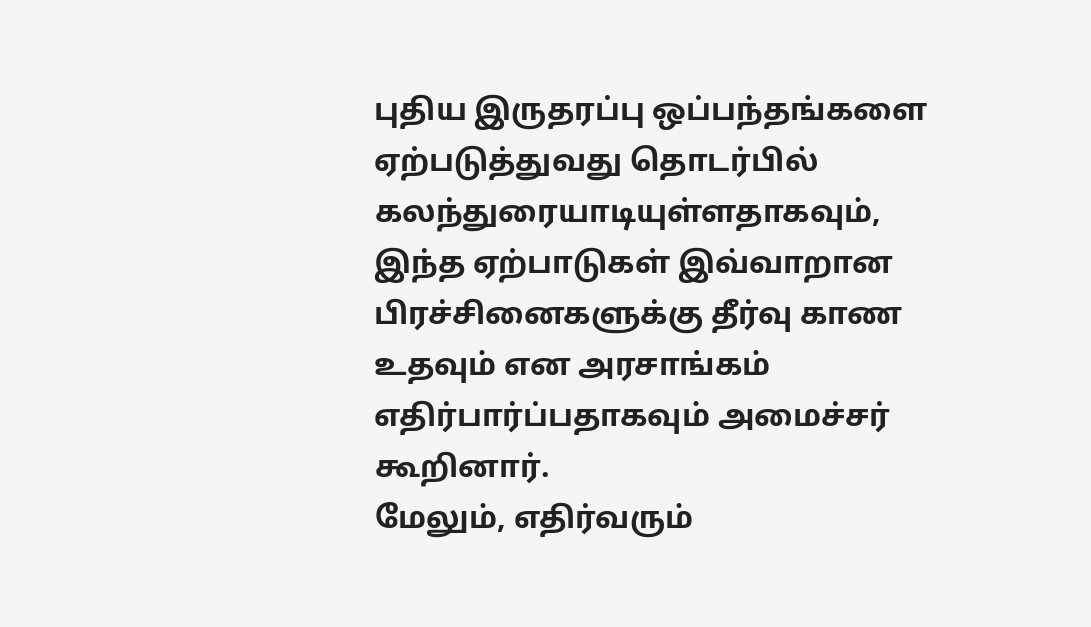புதிய இருதரப்பு ஒப்பந்தங்களை ஏற்படுத்துவது தொடர்பில் கலந்துரையாடியுள்ளதாகவும், இந்த ஏற்பாடுகள் இவ்வாறான பிரச்சினைகளுக்கு தீர்வு காண உதவும் என அரசாங்கம் எதிர்பார்ப்பதாகவும் அமைச்சர் கூறினார்.
மேலும், எதிர்வரும்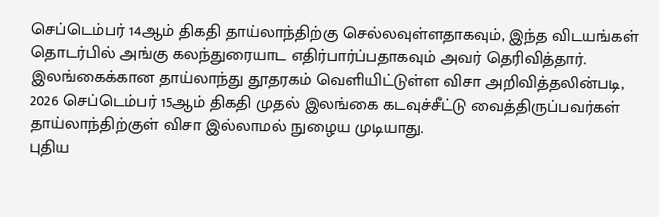செப்டெம்பர் 14ஆம் திகதி தாய்லாந்திற்கு செல்லவுள்ளதாகவும், இந்த விடயங்கள் தொடர்பில் அங்கு கலந்துரையாட எதிர்பார்ப்பதாகவும் அவர் தெரிவித்தார்.
இலங்கைக்கான தாய்லாந்து தூதரகம் வெளியிட்டுள்ள விசா அறிவித்தலின்படி, 2026 செப்டெம்பர் 15ஆம் திகதி முதல் இலங்கை கடவுச்சீட்டு வைத்திருப்பவர்கள் தாய்லாந்திற்குள் விசா இல்லாமல் நுழைய முடியாது.
புதிய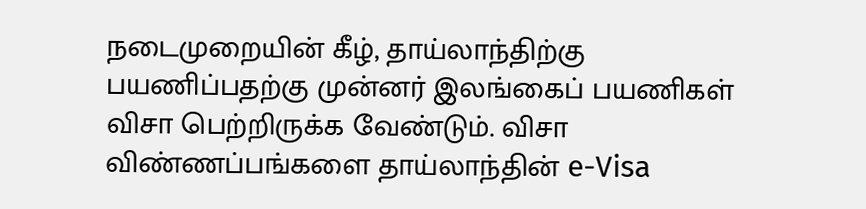நடைமுறையின் கீழ், தாய்லாந்திற்கு பயணிப்பதற்கு முன்னர் இலங்கைப் பயணிகள் விசா பெற்றிருக்க வேண்டும். விசா விண்ணப்பங்களை தாய்லாந்தின் e-Visa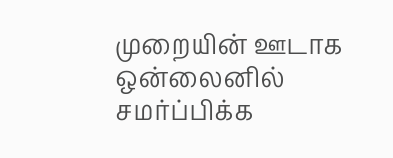முறையின் ஊடாக ஒன்லைனில் சமர்ப்பிக்க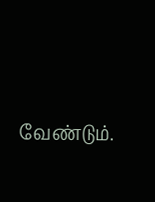வேண்டும்.